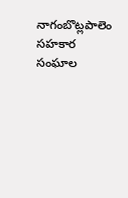నాగంబొట్లపాలెం సహకార సంఘాల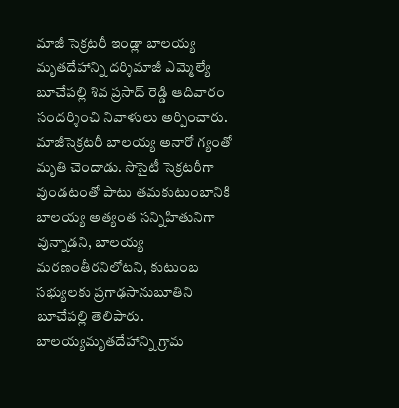మాజీ సెక్రటరీ ఇండ్లా బాలయ్య మృతదేహాన్ని దర్శిమాజీ ఎమ్మెల్యే బూచేపల్లి శివ ప్రసాద్ రెడ్డి ఆదివారం సందర్శించి నివాళులు అర్పించారు. మాజీసెక్రటరీ బాలయ్య అనారో గ్యంతో మృతి చెందాడు. సొసైటీ సెక్రటరీగా వుండటంతో పాటు తమకుటుంబానికి బాలయ్య అత్యంత సన్నిహితునిగా వున్నాడని, బాలయ్య మరణంతీరనిలోటని, కుటుంబ సభ్యులకు ప్రగాఢసానుబూతిని బూచేపల్లి తెలిపారు. బాలయ్యమృతదేహాన్ని గ్రామ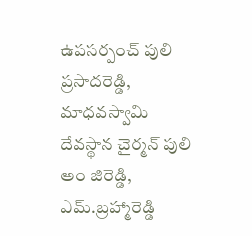ఉపసర్పంచ్ పులి ప్రసాదరెడ్డి, మాధవస్వామి దేవస్థాన చైర్మన్ పులి అం జిరెడ్డి, ఎమ్.బ్రహ్మారెడ్డి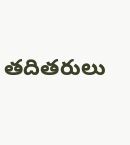తదితరులు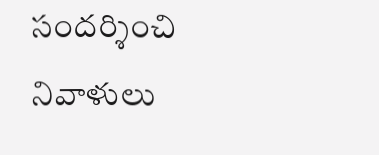సందర్శించి నివాళులు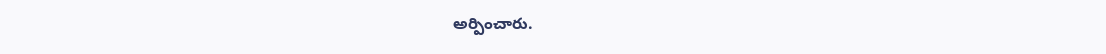అర్పించారు.